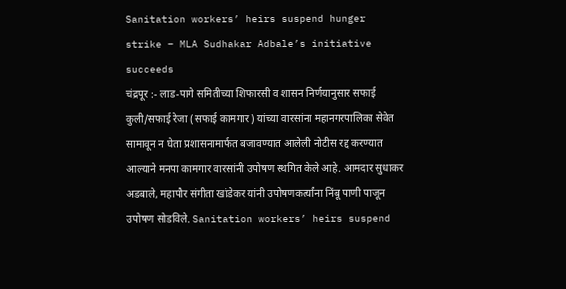Sanitation workers’ heirs suspend hunger strike – MLA Sudhakar Adbale’s initiative succeeds
चंद्रपूर :- लाड-पागे समितीच्या शिफारसी व शासन निर्णयानुसार सफाई कुली/सफाई रेजा (सफाई कामगार) यांच्या वारसांना महानगरपालिका सेवेत सामावून न घेता प्रशासनामार्फत बजावण्यात आलेली नोटीस रद्द करण्यात आल्याने मनपा कामगार वारसांनी उपोषण स्थगित केले आहे. आमदार सुधाकर अडबाले, महापौर संगीता खांडेकर यांनी उपोषणकर्त्यांना निंबू पाणी पाजून उपोषण सोडविले. Sanitation workers’ heirs suspend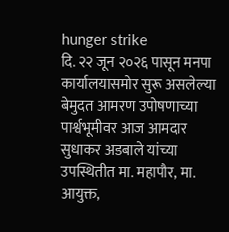hunger strike
दि. २२ जून २०२६ पासून मनपा कार्यालयासमोर सुरू असलेल्या बेमुदत आमरण उपोषणाच्या पार्श्वभूमीवर आज आमदार सुधाकर अडबाले यांच्या उपस्थितीत मा. महापौर, मा. आयुक्त,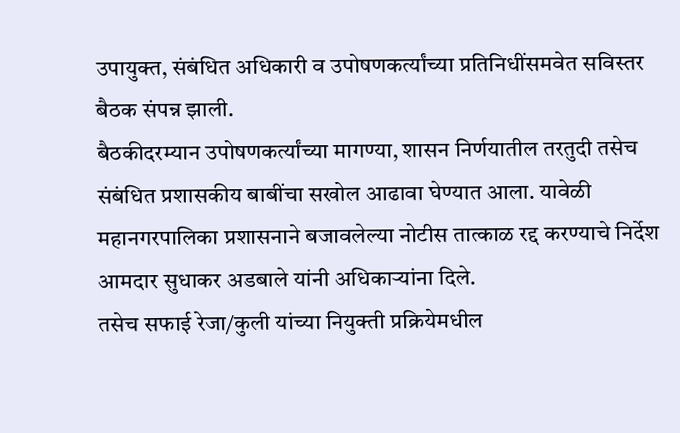उपायुक्त, संबंधित अधिकारी व उपोषणकर्त्यांच्या प्रतिनिधींसमवेत सविस्तर बैठक संपन्न झाली.
बैठकीदरम्यान उपोषणकर्त्यांच्या मागण्या, शासन निर्णयातील तरतुदी तसेच संबंधित प्रशासकीय बाबींचा सखोल आढावा घेण्यात आला. यावेळी महानगरपालिका प्रशासनाने बजावलेल्या नोटीस तात्काळ रद्द करण्याचे निर्देश आमदार सुधाकर अडबाले यांनी अधिकाऱ्यांना दिले.
तसेच सफाई रेजा/कुली यांच्या नियुक्ती प्रक्रियेमधील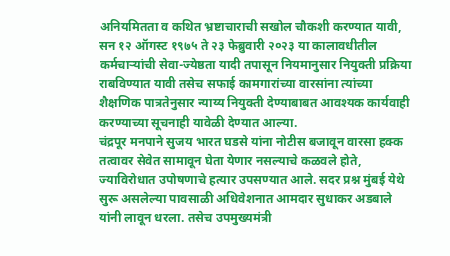अनियमितता व कथित भ्रष्टाचाराची सखोल चौकशी करण्यात यावी, सन १२ ऑगस्ट १९७५ ते २३ फेब्रुवारी २०२३ या कालावधीतील कर्मचाऱ्यांची सेवा-ज्येष्ठता यादी तपासून नियमानुसार नियुक्ती प्रक्रिया राबविण्यात यावी तसेच सफाई कामगारांच्या वारसांना त्यांच्या शैक्षणिक पात्रतेनुसार न्याय्य नियुक्ती देण्याबाबत आवश्यक कार्यवाही करण्याच्या सूचनाही यावेळी देण्यात आल्या.
चंद्रपूर मनपाने सुजय भारत घडसे यांना नोटीस बजावून वारसा हक्क तत्वावर सेवेत सामावून घेता येणार नसल्याचे कळवले होते, ज्याविरोधात उपोषणाचे हत्यार उपसण्यात आले. सदर प्रश्न मुंबई येथे सुरू असलेल्या पावसाळी अधिवेशनात आमदार सुधाकर अडबाले यांनी लावून धरला. तसेच उपमुख्यमंत्री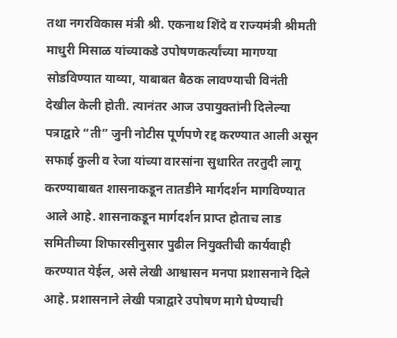तथा नगरविकास मंत्री श्री. एकनाथ शिंदे व राज्यमंत्री श्रीमती माधुरी मिसाळ यांच्याकडे उपोषणकर्त्यांच्या मागण्या सोडविण्यात याव्या, याबाबत बैठक लावण्याची विनंती देखील केली होती. त्यानंतर आज उपायुक्तांनी दिलेल्या पत्राद्वारे “ती” जुनी नोटीस पूर्णपणे रद्द करण्यात आली असून सफाई कुली व रेजा यांच्या वारसांना सुधारित तरतुदी लागू करण्याबाबत शासनाकडून तातडीने मार्गदर्शन मागविण्यात आले आहे. शासनाकडून मार्गदर्शन प्राप्त होताच लाड समितीच्या शिफारसीनुसार पुढील नियुक्तीची कार्यवाही करण्यात येईल, असे लेखी आश्वासन मनपा प्रशासनाने दिले आहे. प्रशासनाने लेखी पत्राद्वारे उपोषण मागे घेण्याची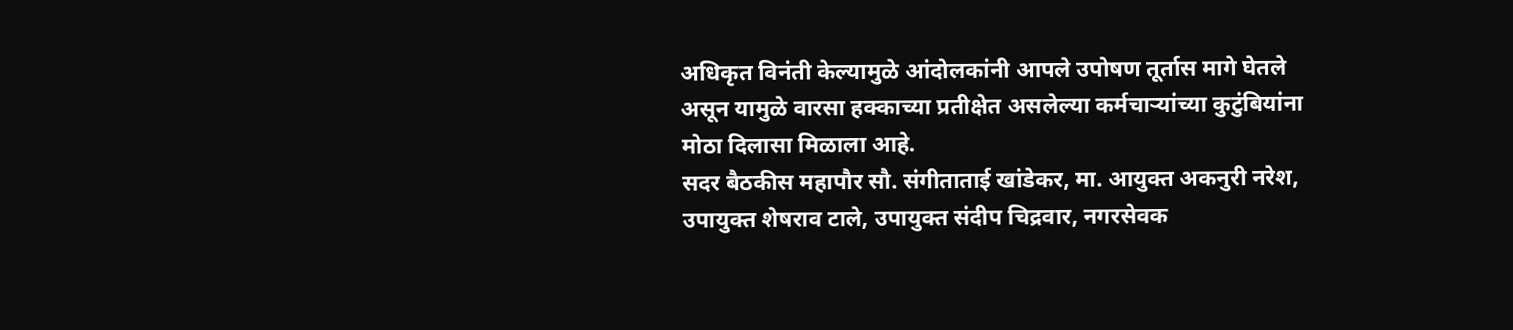अधिकृत विनंती केल्यामुळे आंदोलकांनी आपले उपोषण तूर्तास मागे घेतले असून यामुळे वारसा हक्काच्या प्रतीक्षेत असलेल्या कर्मचाऱ्यांच्या कुटुंबियांना मोठा दिलासा मिळाला आहे.
सदर बैठकीस महापौर सौ. संगीताताई खांडेकर, मा. आयुक्त अकनुरी नरेश, उपायुक्त शेषराव टाले, उपायुक्त संदीप चिद्रवार, नगरसेवक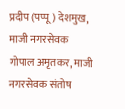प्रदीप (पप्पू) देशमुख, माजी नगरसेवक गोपाल अमृतकर, माजी नगरसेवक संतोष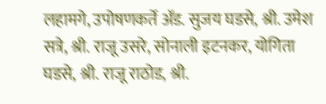लहामगे, उपोषणकर्ते ॲड. सुजय घडसे, श्री. उमेश सत्रे, श्री. राजू उसरे, सोनाली इटनकर, योगिता घडसे, श्री. राजू राठोड, श्री.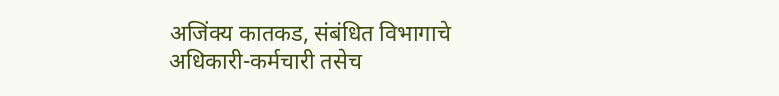अजिंक्य कातकड, संबंधित विभागाचे अधिकारी-कर्मचारी तसेच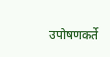उपोषणकर्ते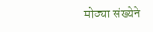मोठ्या संख्येने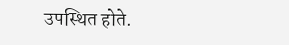उपस्थित होते.